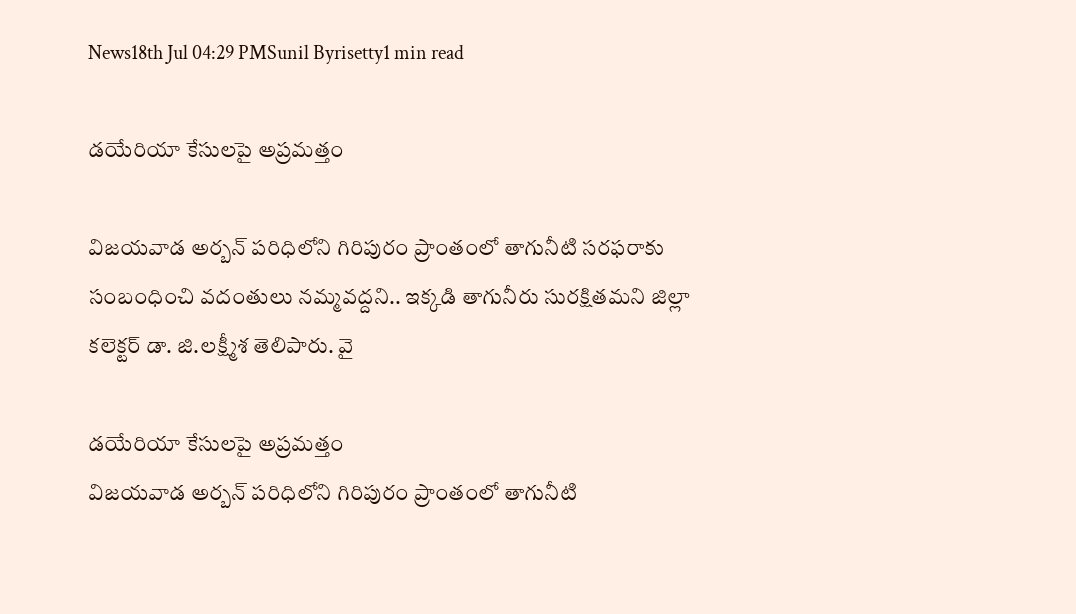News18th Jul 04:29 PMSunil Byrisetty1 min read

డ‌యేరియా కేసుల‌పై అప్ర‌మ‌త్తం

విజ‌య‌వాడ అర్బ‌న్ ప‌రిధిలోని గిరిపురం ప్రాంతంలో తాగునీటి సరఫరాకు సంబంధించి వ‌దంతులు న‌మ్మ‌వ‌ద్ద‌ని.. ఇక్క‌డి తాగునీరు సుర‌క్షిత‌మ‌ని జిల్లా క‌లెక్ట‌ర్ డా. జి.ల‌క్ష్మీశ తెలిపారు. వై

డ‌యేరియా కేసుల‌పై అప్ర‌మ‌త్తం
విజ‌య‌వాడ అర్బ‌న్ ప‌రిధిలోని గిరిపురం ప్రాంతంలో తాగునీటి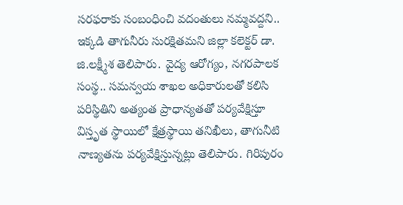సరఫరాకు సంబంధించి వ‌దంతులు న‌మ్మ‌వ‌ద్ద‌ని.. ఇక్క‌డి తాగునీరు సుర‌క్షిత‌మ‌ని జిల్లా క‌లెక్ట‌ర్ డా. జి.ల‌క్ష్మీశ తెలిపారు. వైద్య ఆరోగ్యం, న‌గ‌ర‌పాల‌క సంస్థ‌.. స‌మ‌న్వ‌య శాఖ‌ల అధికారుల‌తో క‌లిసి పరిస్థితిని అత్యంత ప్రాధాన్యతతో పర్యవేక్షిస్తూ విస్తృత స్థాయిలో క్షేత్రస్థాయి తనిఖీలు, తాగునీటి నాణ్యతను ప‌ర్య‌వేక్షిస్తున్న‌ట్లు తెలిపారు. గిరిపురం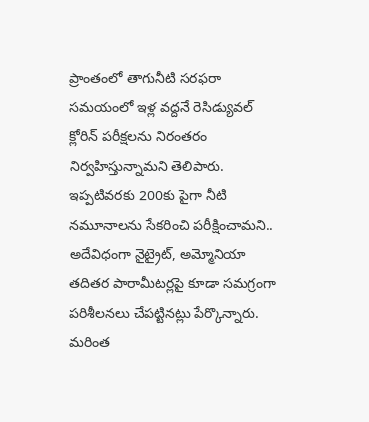ప్రాంతంలో తాగునీటి సరఫరా సమయంలో ఇళ్ల వద్దనే రెసిడ్యువల్ క్లోరిన్ పరీక్షల‌ను నిరంతరం నిర్వహిస్తున్నామని తెలిపారు. ఇప్పటివరకు 200కు పైగా నీటి నమూనాలను సేకరించి పరీక్షించామ‌ని.. అదేవిధంగా నైట్రైట్, అమ్మోనియా తదితర పారామీటర్లపై కూడా సమగ్రంగా పరిశీలనలు చేపట్టినట్లు పేర్కొన్నారు. మరింత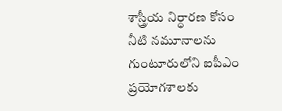శాస్త్రీయ నిర్ధారణ కోసం నీటి నమూనాలను గుంటూరులోని ఐపీఎం ప్రయోగశాలకు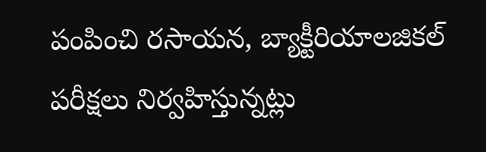పంపించి రసాయన, బ్యాక్టీరియాలజికల్ పరీక్షలు నిర్వహిస్తున్నట్లు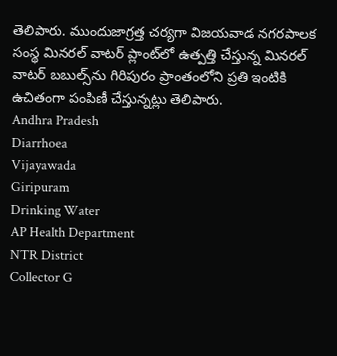తెలిపారు. ముందుజాగ్రత్త చర్యగా విజయవాడ నగరపాలక సంస్థ మినరల్ వాటర్ ప్లాంట్‌లో ఉత్పత్తి చేస్తున్న మినరల్ వాటర్ బబుల్స్‌ను గిరిపురం ప్రాంతంలోని ప్రతి ఇంటికి ఉచితంగా పంపిణీ చేస్తున్నట్లు తెలిపారు.
Andhra Pradesh
Diarrhoea
Vijayawada
Giripuram
Drinking Water
AP Health Department
NTR District
Collector G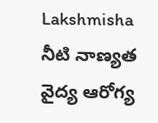Lakshmisha
నీటి నాణ్యత
వైద్య ఆరోగ్య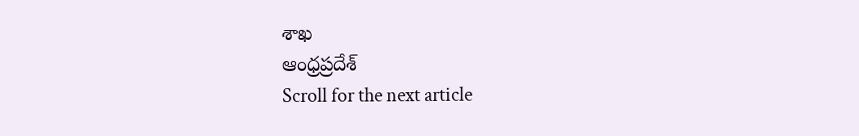శాఖ
ఆంధ్రప్రదేశ్
Scroll for the next article